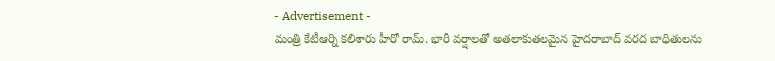- Advertisement -
మంత్రి కేటీఆర్ని కలిశారు హీరో రామ్. భారీ వర్షాలతో అతలాకుతలమైన హైదరాబాద్ వరద బాధితులను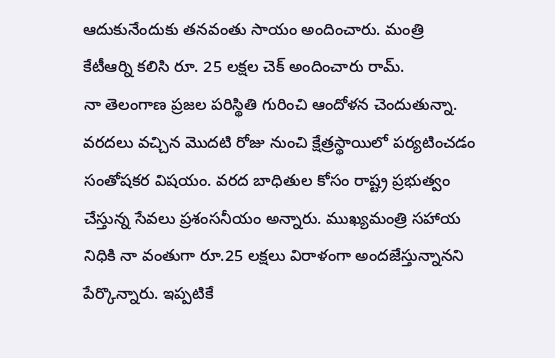ఆదుకునేందుకు తనవంతు సాయం అందించారు. మంత్రి కేటీఆర్ని కలిసి రూ. 25 లక్షల చెక్ అందించారు రామ్.
నా తెలంగాణ ప్రజల పరిస్థితి గురించి ఆందోళన చెందుతున్నా. వరదలు వచ్చిన మొదటి రోజు నుంచి క్షేత్రస్థాయిలో పర్యటించడం సంతోషకర విషయం. వరద బాధితుల కోసం రాష్ట్ర ప్రభుత్వం చేస్తున్న సేవలు ప్రశంసనీయం అన్నారు. ముఖ్యమంత్రి సహాయ నిధికి నా వంతుగా రూ.25 లక్షలు విరాళంగా అందజేస్తున్నానని పేర్కొన్నారు. ఇప్పటికే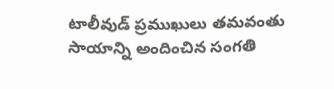టాలీవుడ్ ప్రముఖులు తమవంతు సాయాన్ని అందించిన సంగతి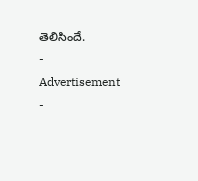తెలిసిందే.
- Advertisement -